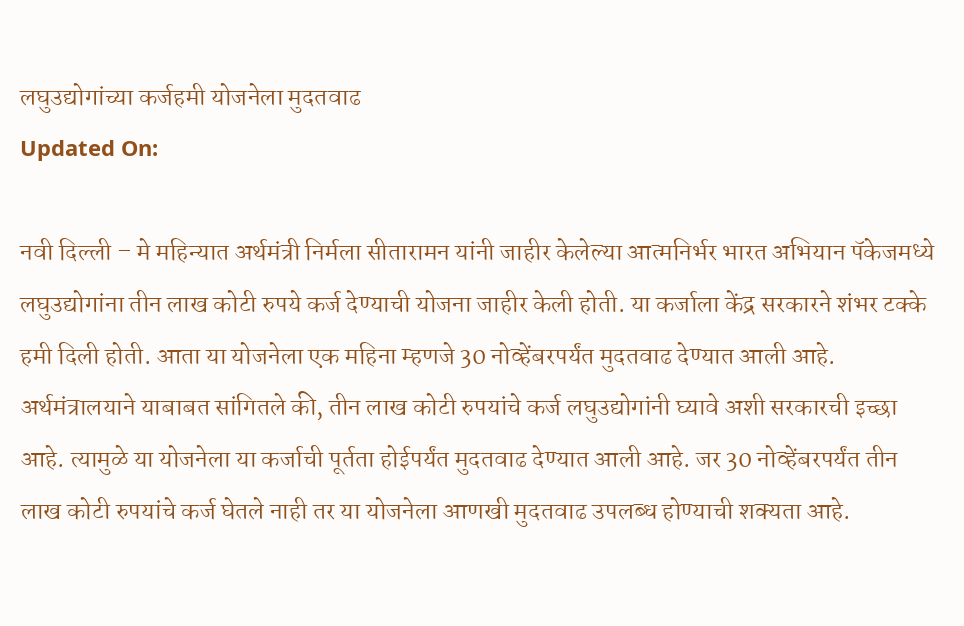लघुउद्योगांच्या कर्जहमी योजनेला मुदतवाढ
Updated On:

नवी दिल्ली – मे महिन्यात अर्थमंत्री निर्मला सीतारामन यांनी जाहीर केलेल्या आत्मनिर्भर भारत अभियान पॅकेजमध्ये लघुउद्योगांना तीन लाख कोटी रुपये कर्ज देण्याची योजना जाहीर केली होती. या कर्जाला केंद्र सरकारने शंभर टक्के हमी दिली होती. आता या योजनेला एक महिना म्हणजे 30 नोव्हेंबरपर्यंत मुदतवाढ देण्यात आली आहे.
अर्थमंत्रालयाने याबाबत सांगितले की, तीन लाख कोटी रुपयांचे कर्ज लघुउद्योगांनी घ्यावे अशी सरकारची इच्छा आहे. त्यामुळे या योजनेला या कर्जाची पूर्तता होईपर्यंत मुदतवाढ देण्यात आली आहे. जर 30 नोव्हेंबरपर्यंत तीन लाख कोटी रुपयांचे कर्ज घेतले नाही तर या योजनेला आणखी मुदतवाढ उपलब्ध होण्याची शक्यता आहे.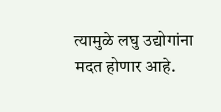त्यामुळे लघु उद्योगांना मदत होणार आहे.